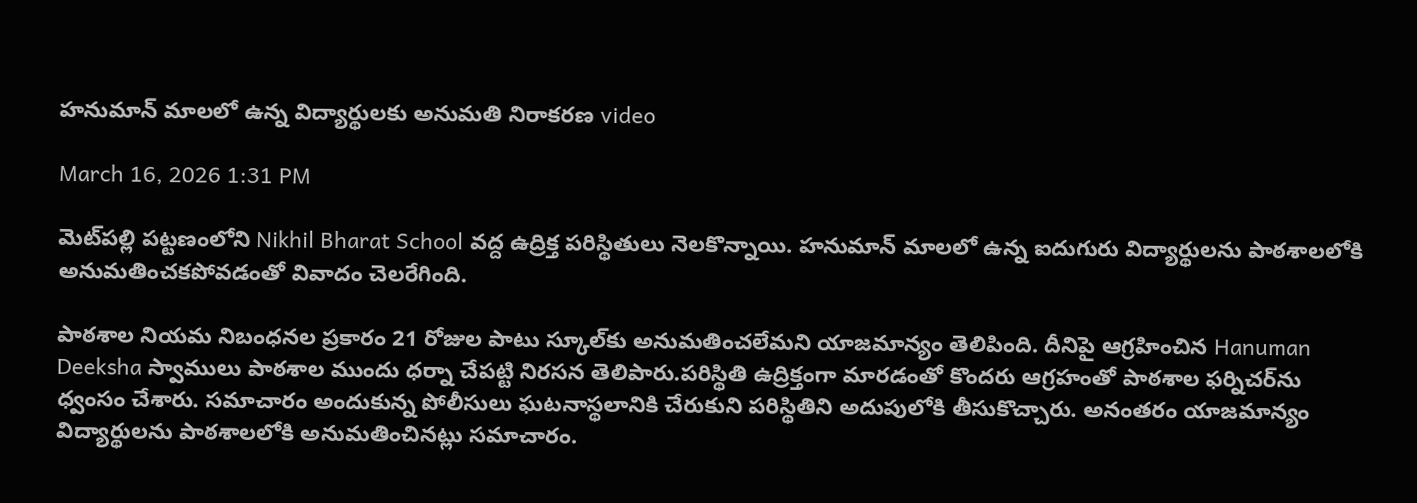హనుమాన్ మాలలో ఉన్న విద్యార్థులకు అనుమతి నిరాకరణ video

March 16, 2026 1:31 PM

మెట్‌పల్లి పట్టణంలోని Nikhil Bharat School వద్ద ఉద్రిక్త పరిస్థితులు నెలకొన్నాయి. హనుమాన్ మాలలో ఉన్న ఐదుగురు విద్యార్థులను పాఠశాలలోకి అనుమతించకపోవడంతో వివాదం చెలరేగింది.

పాఠశాల నియమ నిబంధనల ప్రకారం 21 రోజుల పాటు స్కూల్‌కు అనుమతించలేమని యాజమాన్యం తెలిపింది. దీనిపై ఆగ్రహించిన Hanuman Deeksha స్వాములు పాఠశాల ముందు ధర్నా చేపట్టి నిరసన తెలిపారు.పరిస్థితి ఉద్రిక్తంగా మారడంతో కొందరు ఆగ్రహంతో పాఠశాల ఫర్నిచర్‌ను ధ్వంసం చేశారు. సమాచారం అందుకున్న పోలీసులు ఘటనాస్థలానికి చేరుకుని పరిస్థితిని అదుపులోకి తీసుకొచ్చారు. అనంతరం యాజమాన్యం విద్యార్థులను పాఠశాలలోకి అనుమతించినట్లు సమాచారం.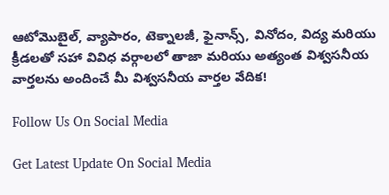ఆటోమొబైల్, వ్యాపారం, టెక్నాలజీ, ఫైనాన్స్, వినోదం, విద్య మరియు క్రీడలతో సహా వివిధ వర్గాలలో తాజా మరియు అత్యంత విశ్వసనీయ వార్తలను అందించే మీ విశ్వసనీయ వార్తల వేదిక!

Follow Us On Social Media

Get Latest Update On Social Media